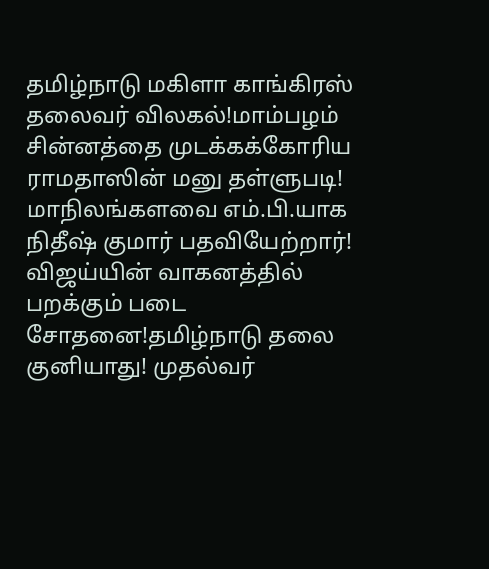தமிழ்நாடு மகிளா காங்கிரஸ் தலைவர் விலகல்!மாம்பழம் சின்னத்தை முடக்கக்கோரிய ராமதாஸின் மனு தள்ளுபடி! மாநிலங்களவை எம்.பி.யாக நிதீஷ் குமார் பதவியேற்றார்! விஜய்யின் வாகனத்தில் பறக்கும் படை சோதனை!தமிழ்நாடு தலை குனியாது! முதல்வர்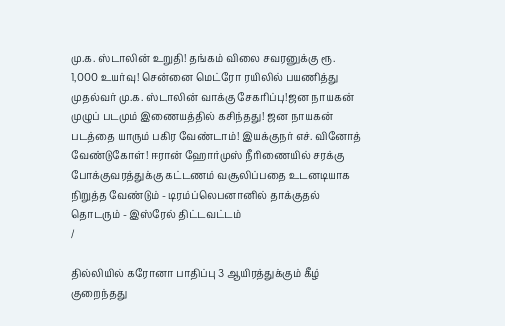மு.க. ஸ்டாலின் உறுதி! தங்கம் விலை சவரனுக்கு ரூ. 1,000 உயர்வு! சென்னை மெட்ரோ ரயிலில் பயணித்து முதல்வர் மு.க. ஸ்டாலின் வாக்கு சேகரிப்பு!ஜன நாயகன் முழுப் படமும் இணையத்தில் கசிந்தது! ஜன நாயகன் படத்தை யாரும் பகிர வேண்டாம்! இயக்குநர் எச். வினோத் வேண்டுகோள்! ஈரான் ஹோர்முஸ் நீரிணையில் சரக்கு போக்குவரத்துக்கு கட்டணம் வசூலிப்பதை உடனடியாக நிறுத்த வேண்டும் - டிரம்ப்லெபனானில் தாக்குதல் தொடரும் - இஸ்ரேல் திட்டவட்டம்
/

தில்லியில் கரோனா பாதிப்பு 3 ஆயிரத்துக்கும் கீழ் குறைந்தது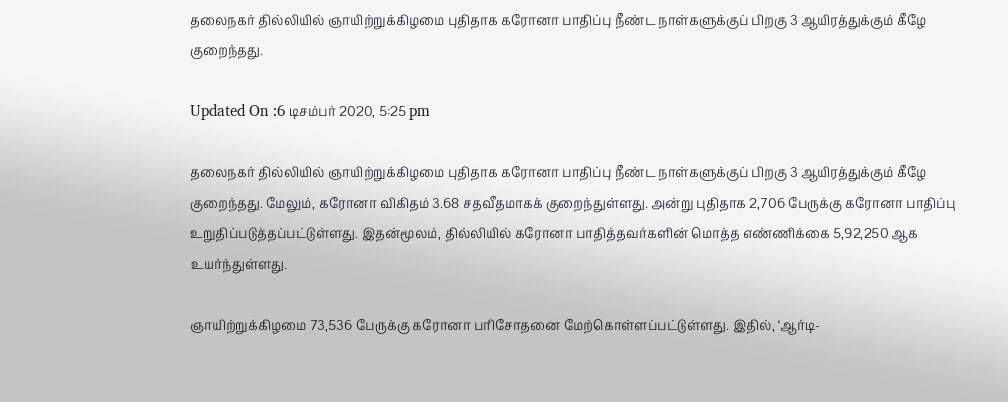தலைநகர் தில்லியில் ஞாயிற்றுக்கிழமை புதிதாக கரோனா பாதிப்பு நீண்ட நாள்களுக்குப் பிறகு 3 ஆயிரத்துக்கும் கீழே குறைந்தது.

Updated On :6 டிசம்பர் 2020, 5:25 pm

தலைநகர் தில்லியில் ஞாயிற்றுக்கிழமை புதிதாக கரோனா பாதிப்பு நீண்ட நாள்களுக்குப் பிறகு 3 ஆயிரத்துக்கும் கீழே குறைந்தது. மேலும், கரோனா விகிதம் 3.68 சதவீதமாகக் குறைந்துள்ளது. அன்று புதிதாக 2,706 பேருக்கு கரோனா பாதிப்பு உறுதிப்படுத்தப்பட்டுள்ளது. இதன்மூலம், தில்லியில் கரோனா பாதித்தவர்களின் மொத்த எண்ணிக்கை 5,92,250 ஆக உயர்ந்துள்ளது.

ஞாயிற்றுக்கிழமை 73,536 பேருக்கு கரோனா பரிசோதனை மேற்கொள்ளப்பட்டுள்ளது. இதில், ‘ஆர்டி-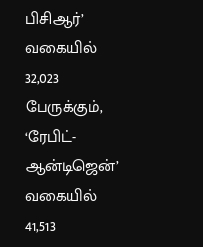பிசிஆர்’ வகையில் 32,023 பேருக்கும், ‘ரேபிட்-ஆன்டிஜென்’ வகையில் 41,513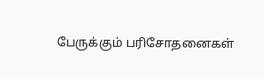பேருக்கும் பரிசோதனைகள்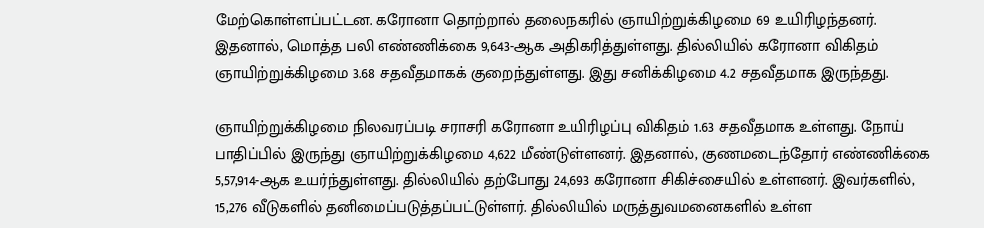மேற்கொள்ளப்பட்டன. கரோனா தொற்றால் தலைநகரில் ஞாயிற்றுக்கிழமை 69 உயிரிழந்தனர். இதனால், மொத்த பலி எண்ணிக்கை 9,643-ஆக அதிகரித்துள்ளது. தில்லியில் கரோனா விகிதம் ஞாயிற்றுக்கிழமை 3.68 சதவீதமாகக் குறைந்துள்ளது. இது சனிக்கிழமை 4.2 சதவீதமாக இருந்தது.

ஞாயிற்றுக்கிழமை நிலவரப்படி சராசரி கரோனா உயிரிழப்பு விகிதம் 1.63 சதவீதமாக உள்ளது. நோய் பாதிப்பில் இருந்து ஞாயிற்றுக்கிழமை 4,622 மீண்டுள்ளனர். இதனால், குணமடைந்தோர் எண்ணிக்கை 5,57,914-ஆக உயர்ந்துள்ளது. தில்லியில் தற்போது 24,693 கரோனா சிகிச்சையில் உள்ளனர். இவர்களில், 15,276 வீடுகளில் தனிமைப்படுத்தப்பட்டுள்ளர். தில்லியில் மருத்துவமனைகளில் உள்ள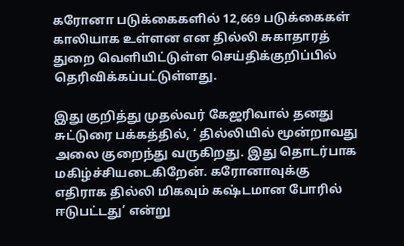கரோனா படுக்கைகளில் 12,669 படுக்கைகள் காலியாக உள்ளன என தில்லி சுகாதாரத் துறை வெளியிட்டுள்ள செய்திக்குறிப்பில் தெரிவிக்கப்பட்டுள்ளது.

இது குறித்து முதல்வர் கேஜரிவால் தனது சுட்டுரை பக்கத்தில், ‘ தில்லியில் மூன்றாவது அலை குறைந்து வருகிறது. இது தொடர்பாக மகிழ்ச்சியடைகிறேன். கரோனாவுக்கு எதிராக தில்லி மிகவும் கஷ்டமான போரில் ஈடுபட்டது’ என்று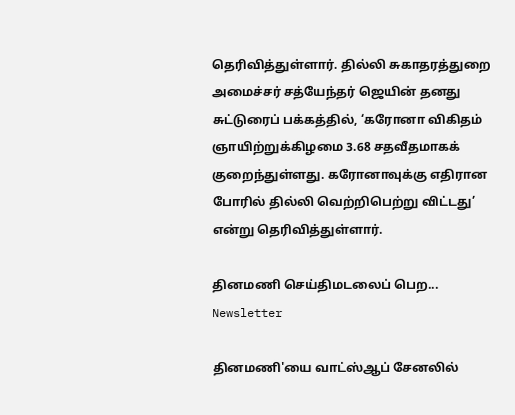தெரிவித்துள்ளார். தில்லி சுகாதரத்துறை அமைச்சர் சத்யேந்தர் ஜெயின் தனது சுட்டுரைப் பக்கத்தில், ‘கரோனா விகிதம் ஞாயிற்றுக்கிழமை 3.68 சதவீதமாகக் குறைந்துள்ளது. கரோனாவுக்கு எதிரான போரில் தில்லி வெற்றிபெற்று விட்டது’ என்று தெரிவித்துள்ளார்.

தினமணி செய்திமடலைப் பெற... Newsletter

தினமணி'யை வாட்ஸ்ஆப் சேனலில்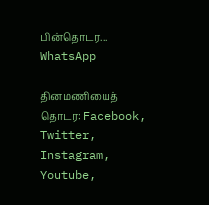பின்தொடர... WhatsApp

தினமணியைத் தொடர: Facebook, Twitter, Instagram, Youtube,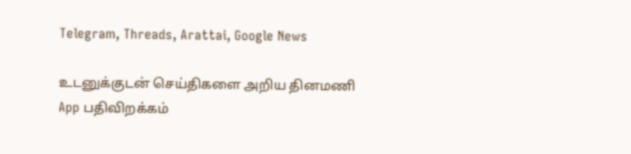Telegram, Threads, Arattai, Google News

உடனுக்குடன் செய்திகளை அறிய தினமணி App பதிவிறக்கம்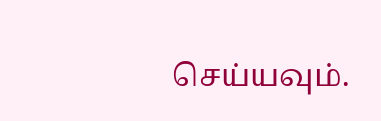செய்யவும்.